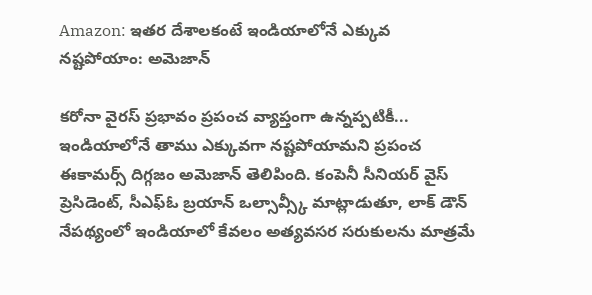Amazon: ఇతర దేశాలకంటే ఇండియాలోనే ఎక్కువ నష్టపోయాం: అమెజాన్

కరోనా వైరస్ ప్రభావం ప్రపంచ వ్యాప్తంగా ఉన్నప్పటికీ... ఇండియాలోనే తాము ఎక్కువగా నష్టపోయామని ప్రపంచ ఈకామర్స్ దిగ్గజం అమెజాన్ తెలిపింది. కంపెనీ సీనియర్ వైస్ ప్రెసిడెంట్, సీఎఫ్ఓ బ్రయాన్ ఒల్సావ్స్కీ మాట్లాడుతూ, లాక్ డౌన్ నేపథ్యంలో ఇండియాలో కేవలం అత్యవసర సరుకులను మాత్రమే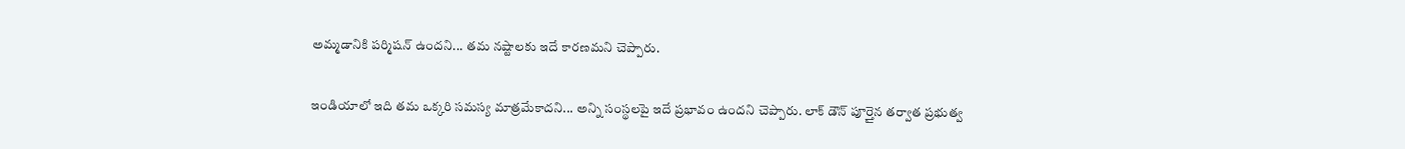అమ్మడానికి పర్మిషన్ ఉందని... తమ నష్టాలకు ఇదే కారణమని చెప్పారు.

ఇండియాలో ఇది తమ ఒక్కరి సమస్య మాత్రమేకాదని... అన్ని సంస్థలపై ఇదే ప్రభావం ఉందని చెప్పారు. లాక్ డౌన్ పూర్తైన తర్వాత ప్రభుత్వ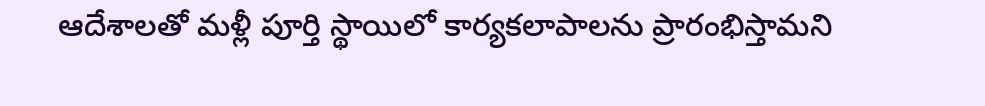ఆదేశాలతో మళ్లీ పూర్తి స్థాయిలో కార్యకలాపాలను ప్రారంభిస్తామని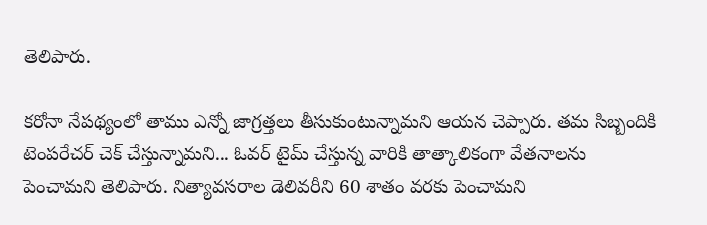తెలిపారు.

కరోనా నేపథ్యంలో తాము ఎన్నో జాగ్రత్తలు తీసుకుంటున్నామని ఆయన చెప్పారు. తమ సిబ్బందికి టెంపరేచర్ చెక్ చేస్తున్నామని... ఓవర్ టైమ్ చేస్తున్న వారికి తాత్కాలికంగా వేతనాలను పెంచామని తెలిపారు. నిత్యావసరాల డెలివరీని 60 శాతం వరకు పెంచామని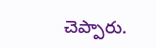చెప్పారు.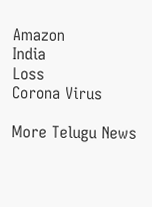Amazon
India
Loss
Corona Virus

More Telugu News